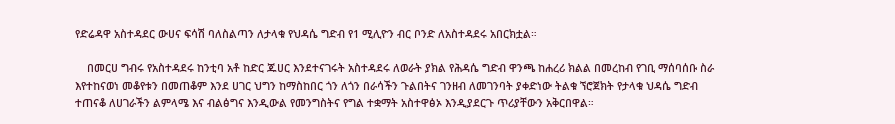የድሬዳዋ አስተዳደር ውሀና ፍሳሽ ባለስልጣን ለታላቁ የህዳሴ ግድብ የ1 ሚሊዮን ብር ቦንድ ለአስተዳደሩ አበርክቷል።

    በመርሀ ግብሩ የአስተዳደሩ ከንቲባ አቶ ከድር ጁሀር እንደተናገሩት አስተዳደሩ ለወራት ያክል የሕዳሴ ግድብ ዋንጫ ከሐረሪ ክልል በመረከብ የገቢ ማሰባሰቡ ስራ እየተከናወነ መቆየቱን በመጠቆም እንደ ሀገር ህግን ከማስከበር ጎን ለጎን በራሳችን ጉልበትና ገንዘብ ለመገንባት ያቀድነው ትልቁ ኘሮጀክት የታላቁ ህዳሴ ግድብ ተጠናቆ ለሀገራችን ልምላሜ እና ብልፅግና እንዲውል የመንግስትና የግል ተቋማት አስተዋፅኦ እንዲያደርጉ ጥሪያቸውን አቅርበዋል።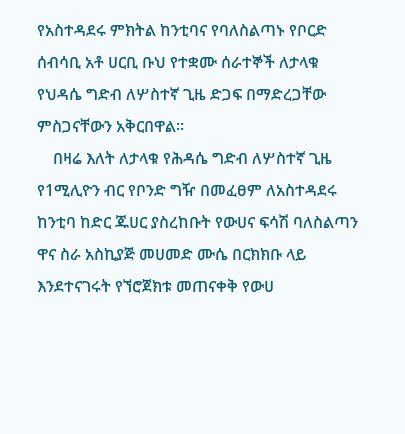የአስተዳደሩ ምክትል ከንቲባና የባለስልጣኑ የቦርድ ሰብሳቢ አቶ ሀርቢ ቡህ የተቋሙ ሰራተኞች ለታላቁ የህዳሴ ግድብ ለሦስተኛ ጊዜ ድጋፍ በማድረጋቸው ምስጋናቸውን አቅርበዋል።
    በዛሬ እለት ለታላቁ የሕዳሴ ግድብ ለሦስተኛ ጊዜ የ1ሚሊዮን ብር የቦንድ ግዥ በመፈፀም ለአስተዳደሩ ከንቲባ ከድር ጁሀር ያስረከቡት የውሀና ፍሳሽ ባለስልጣን ዋና ስራ አስኪያጅ መሀመድ ሙሴ በርክክቡ ላይ እንደተናገሩት የኘሮጀክቱ መጠናቀቅ የውሀ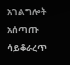አገልግሎት አሰጣጡ ሳይቆራረጥ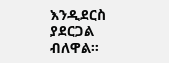እንዲደርስ ያደርጋል ብለዋል።